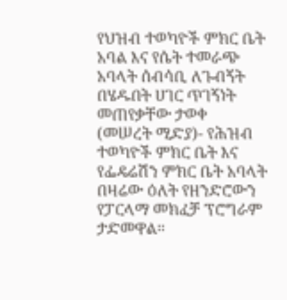የህዝብ ተወካዮች ምክር ቤት አባል እና የሴት ተመራጭ አባላት ሰብሳቢ ለጉብኝት በሄዱበት ሀገር ጥገኝነት መጠየቃቸው ታወቀ
(መሠረት ሚድያ)- የሕዝብ ተወካዮች ምክር ቤት እና የፌዴሬሽን ምክር ቤት አባላት በዛሬው ዕለት የዘንድሮውን የፓርላማ መክፈቻ ፕሮግራም ታድመዋል።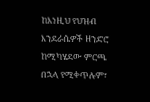ከእነዚህ የህዝብ እንደራሴዎች ዘንድሮ ከሚካሄደው ምርጫ በኋላ የሚቀጥሉም፣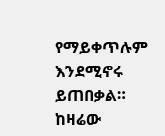የማይቀጥሉም እንደሚኖሩ ይጠበቃል።
ከዛሬው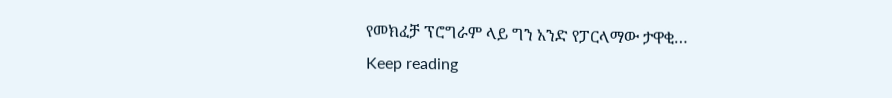የመክፈቻ ፕሮግራም ላይ ግን አንድ የፓርላማው ታዋቂ…
Keep reading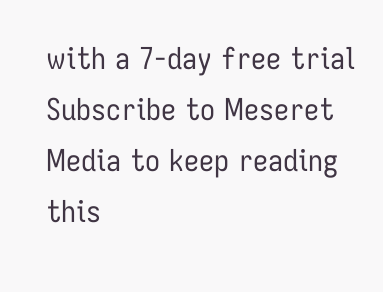with a 7-day free trial
Subscribe to Meseret Media to keep reading this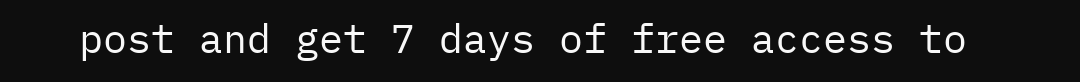post and get 7 days of free access to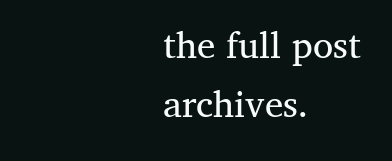the full post archives.